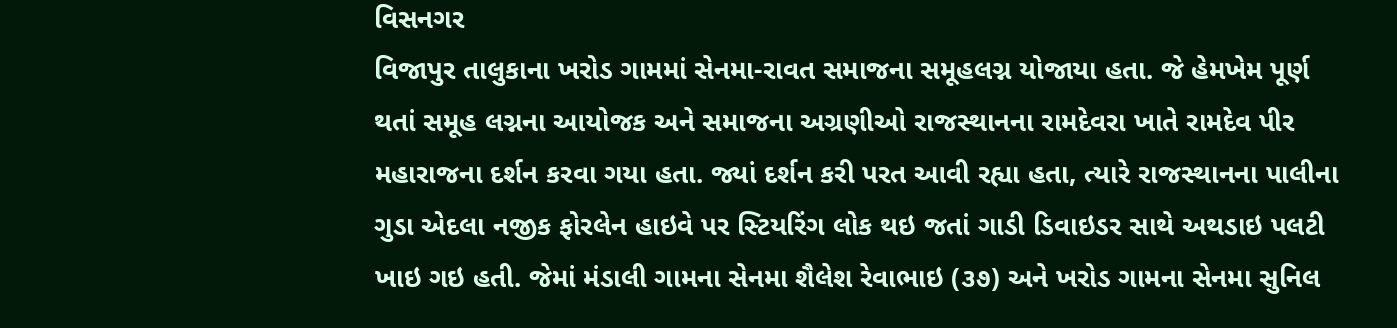વિસનગર
વિજાપુર તાલુકાના ખરોડ ગામમાં સેનમા-રાવત સમાજના સમૂહલગ્ન યોજાયા હતા. જે હેમખેમ પૂર્ણ થતાં સમૂહ લગ્નના આયોજક અને સમાજના અગ્રણીઓ રાજસ્થાનના રામદેવરા ખાતે રામદેવ પીર મહારાજના દર્શન કરવા ગયા હતા. જ્યાં દર્શન કરી પરત આવી રહ્યા હતા, ત્યારે રાજસ્થાનના પાલીના ગુડા એદલા નજીક ફોરલેન હાઇવે પર સ્ટિયરિંગ લોક થઇ જતાં ગાડી ડિવાઇડર સાથે અથડાઇ પલટી ખાઇ ગઇ હતી. જેમાં મંડાલી ગામના સેનમા શૈલેશ રેવાભાઇ (૩૭) અને ખરોડ ગામના સેનમા સુનિલ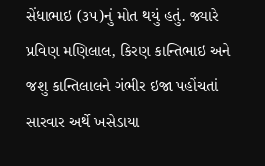સેંધાભાઇ (૩૫)નું મોત થયું હતું. જ્યારે પ્રવિણ મણિલાલ, કિરણ કાન્તિભાઇ અને જશુ કાન્તિલાલને ગંભીર ઇજા પહોંચતાં સારવાર અર્થે ખસેડાયા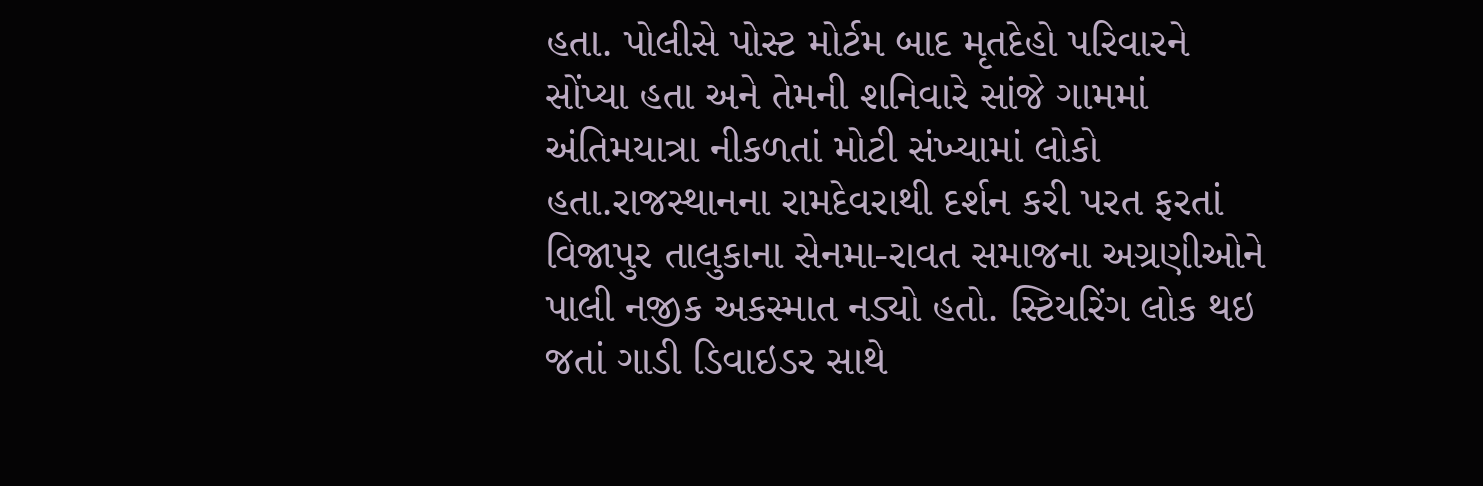હતા. પોલીસે પોસ્ટ મોર્ટમ બાદ મૃતદેહો પરિવારને સોંપ્યા હતા અને તેમની શનિવારે સાંજે ગામમાં અંતિમયાત્રા નીકળતાં મોટી સંખ્યામાં લોકો હતા.રાજસ્થાનના રામદેવરાથી દર્શન કરી પરત ફરતાં વિજાપુર તાલુકાના સેનમા-રાવત સમાજના અગ્રણીઓને પાલી નજીક અકસ્માત નડ્યો હતો. સ્ટિયરિંગ લોક થઇ જતાં ગાડી ડિવાઇડર સાથે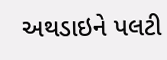અથડાઇને પલટી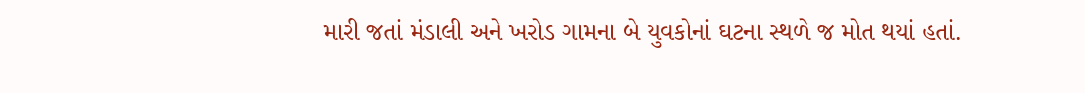મારી જતાં મંડાલી અને ખરોડ ગામના બે યુવકોનાં ઘટના સ્થળે જ મોત થયાં હતાં.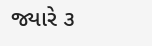જ્યારે ૩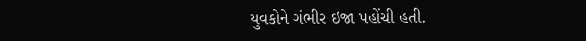યુવકોને ગંભીર ઇજા પહોંચી હતી.